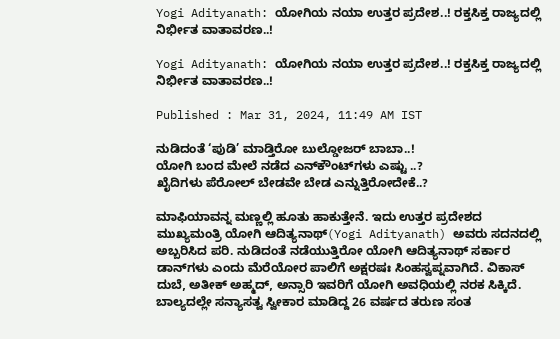Yogi Adityanath: ಯೋಗಿಯ ನಯಾ ಉತ್ತರ ಪ್ರದೇಶ..! ರಕ್ತಸಿಕ್ತ ರಾಜ್ಯದಲ್ಲಿ ನಿರ್ಭೀತ ವಾತಾವರಣ..!

Yogi Adityanath: ಯೋಗಿಯ ನಯಾ ಉತ್ತರ ಪ್ರದೇಶ..! ರಕ್ತಸಿಕ್ತ ರಾಜ್ಯದಲ್ಲಿ ನಿರ್ಭೀತ ವಾತಾವರಣ..!

Published : Mar 31, 2024, 11:49 AM IST

ನುಡಿದಂತೆ ‘ಪುಡಿ’ ಮಾಡ್ತಿರೋ ಬುಲ್ಡೋಜರ್ ಬಾಬಾ..!
ಯೋಗಿ ಬಂದ ಮೇಲೆ ನಡೆದ ಎನ್‌ಕೌಂಟ್‌ಗಳು ಎಷ್ಟು ..?
ಖೈದಿಗಳು ಪೆರೋಲ್ ಬೇಡವೇ ಬೇಡ ಎನ್ನುತ್ತಿರೋದೇಕೆ..?

ಮಾಫಿಯಾವನ್ನ ಮಣ್ಣಲ್ಲಿ ಹೂತು ಹಾಕುತ್ತೇನೆ. ಇದು ಉತ್ತರ ಪ್ರದೇಶದ ಮುಖ್ಯಮಂತ್ರಿ ಯೋಗಿ ಆದಿತ್ಯನಾಥ್(Yogi Adityanath) ಅವರು ಸದನದಲ್ಲಿ ಅಬ್ಬರಿಸಿದ ಪರಿ. ನುಡಿದಂತೆ ನಡೆಯುತ್ತಿರೋ ಯೋಗಿ ಆದಿತ್ಯನಾಥ್ ಸರ್ಕಾರ ಡಾನ್‌ಗಳು ಎಂದು ಮೆರೆಯೋರ ಪಾಲಿಗೆ ಅಕ್ಷರಷಃ ಸಿಂಹಸ್ವಪ್ನವಾಗಿದೆ. ವಿಕಾಸ್ ದುಬೆ, ಅತೀಕ್ ಅಹ್ಮದ್, ಅನ್ಸಾರಿ ಇವರಿಗೆ ಯೋಗಿ ಅವಧಿಯಲ್ಲಿ ನರಕ ಸಿಕ್ಕಿದೆ. ಬಾಲ್ಯದಲ್ಲೇ ಸನ್ಯಾಸತ್ವ ಸ್ವೀಕಾರ ಮಾಡಿದ್ದ 26 ವರ್ಷದ ತರುಣ ಸಂತ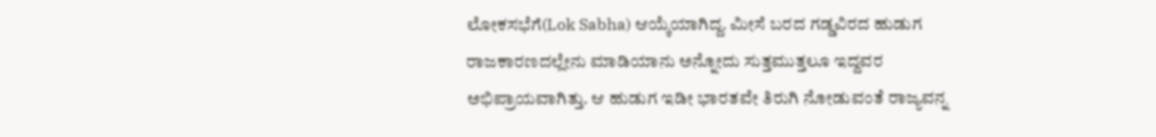ಲೋಕಸಭೆಗೆ(Lok Sabha) ಆಯ್ಕೆಯಾಗಿದ್ದ. ಮೀಸೆ ಬರದ ಗಡ್ಡವಿರದ ಹುಡುಗ ರಾಜಕಾರಣದಲ್ಲೇನು ಮಾಡಿಯಾನು ಅನ್ನೋದು ಸುತ್ತಮುತ್ತಲೂ ಇದ್ದವರ ಅಭಿಪ್ರಾಯವಾಗಿತ್ತು. ಆ ಹುಡುಗ ಇಡೀ ಭಾರತವೇ ತಿರುಗಿ ನೋಡುವಂತೆ ರಾಜ್ಯವನ್ನ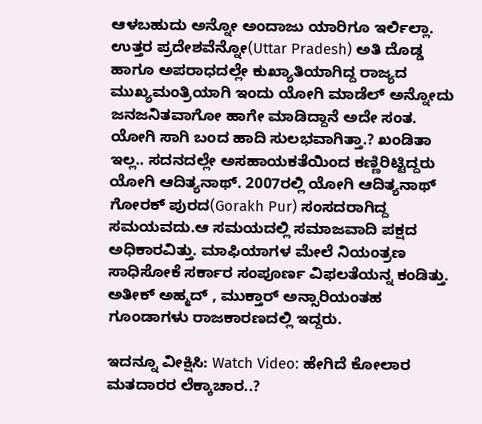ಆಳಬಹುದು ಅನ್ನೋ ಅಂದಾಜು ಯಾರಿಗೂ ಇರ್ಲಿಲ್ಲಾ. ಉತ್ತರ ಪ್ರದೇಶವೆನ್ನೋ(Uttar Pradesh) ಅತಿ ದೊಡ್ಡ ಹಾಗೂ ಅಪರಾಧದಲ್ಲೇ ಕುಖ್ಯಾತಿಯಾಗಿದ್ದ ರಾಜ್ಯದ ಮುಖ್ಯಮಂತ್ರಿಯಾಗಿ ಇಂದು ಯೋಗಿ ಮಾಡೆಲ್ ಅನ್ನೋದು ಜನಜನಿತವಾಗೋ ಹಾಗೇ ಮಾಡಿದ್ದಾನೆ ಅದೇ ಸಂತ. ಯೋಗಿ ಸಾಗಿ ಬಂದ ಹಾದಿ ಸುಲಭವಾಗಿತ್ತಾ.? ಖಂಡಿತಾ ಇಲ್ಲ.. ಸದನದಲ್ಲೇ ಅಸಹಾಯಕತೆಯಿಂದ ಕಣ್ಣಿರಿಟ್ಟಿದ್ದರು ಯೋಗಿ ಆದಿತ್ಯನಾಥ್. 2007ರಲ್ಲಿ ಯೋಗಿ ಆದಿತ್ಯನಾಥ್ ಗೋರಕ್ ಪುರದ(Gorakh Pur) ಸಂಸದರಾಗಿದ್ದ ಸಮಯವದು.ಆ ಸಮಯದಲ್ಲಿ ಸಮಾಜವಾದಿ ಪಕ್ಷದ ಅಧಿಕಾರವಿತ್ತು. ಮಾಫಿಯಾಗಳ ಮೇಲೆ ನಿಯಂತ್ರಣ ಸಾಧಿಸೋಕೆ ಸರ್ಕಾರ ಸಂಪೂರ್ಣ ವಿಫಲತೆಯನ್ನ ಕಂಡಿತ್ತು. ಅತೀಕ್ ಅಹ್ಮದ್ , ಮುಕ್ತಾರ್ ಅನ್ಸಾರಿಯಂತಹ ಗೂಂಡಾಗಳು ರಾಜಕಾರಣದಲ್ಲಿ ಇದ್ದರು.

ಇದನ್ನೂ ವೀಕ್ಷಿಸಿ: Watch Video: ಹೇಗಿದೆ ಕೋಲಾರ ಮತದಾರರ ಲೆಕ್ಕಾಚಾರ..?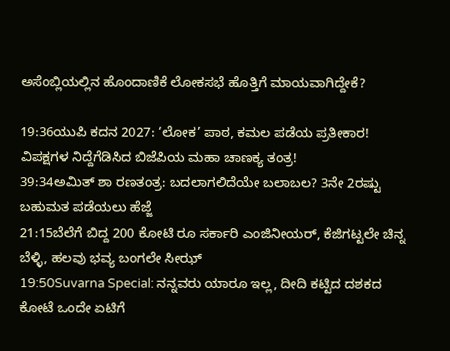ಅಸೆಂಬ್ಲಿಯಲ್ಲಿನ ಹೊಂದಾಣಿಕೆ ಲೋಕಸಭೆ ಹೊತ್ತಿಗೆ ಮಾಯವಾಗಿದ್ದೇಕೆ?

19:36ಯುಪಿ ಕದನ 2027: ‘ಲೋಕ’ ಪಾಠ, ಕಮಲ ಪಡೆಯ ಪ್ರತೀಕಾರ! ವಿಪಕ್ಷಗಳ ನಿದ್ದೆಗೆಡಿಸಿದ ಬಿಜೆಪಿಯ ಮಹಾ ಚಾಣಕ್ಯ ತಂತ್ರ!
39:34ಅಮಿತ್ ಶಾ ರಣತಂತ್ರ: ಬದಲಾಗಲಿದೆಯೇ ಬಲಾಬಲ? 3ನೇ 2ರಷ್ಟು ಬಹುಮತ ಪಡೆಯಲು ಹೆಜ್ಜೆ
21:15ಬೆಲೆಗೆ ಬಿದ್ದ 200 ಕೋಟಿ ರೂ ಸರ್ಕಾರಿ ಎಂಜಿನೀಯರ್, ಕೆಜಿಗಟ್ಟಲೇ ಚಿನ್ನ ಬೆಳ್ಳಿ, ಹಲವು ಭವ್ಯ ಬಂಗಲೇ ಸೀಝ್
19:50Suvarna Special: ನನ್ನವರು ಯಾರೂ ಇಲ್ಲ, ದೀದಿ ಕಟ್ಟಿದ ದಶಕದ ಕೋಟೆ ಒಂದೇ ಏಟಿಗೆ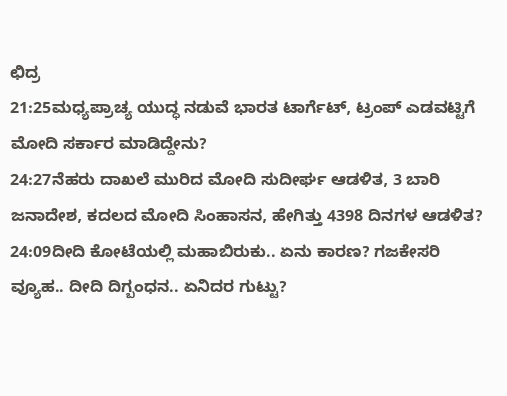ಛಿದ್ರ
21:25ಮಧ್ಯಪ್ರಾಚ್ಯ ಯುದ್ಧ ನಡುವೆ ಭಾರತ ಟಾರ್ಗೆಟ್, ಟ್ರಂಪ್ ಎಡವಟ್ಟಿಗೆ ಮೋದಿ ಸರ್ಕಾರ ಮಾಡಿದ್ದೇನು?
24:27ನೆಹರು ದಾಖಲೆ ಮುರಿದ ಮೋದಿ ಸುದೀರ್ಘ ಆಡಳಿತ, 3 ಬಾರಿ ಜನಾದೇಶ, ಕದಲದ ಮೋದಿ ಸಿಂಹಾಸನ, ಹೇಗಿತ್ತು 4398 ದಿನಗಳ ಆಡಳಿತ?
24:09ದೀದಿ ಕೋಟೆಯಲ್ಲಿ ಮಹಾಬಿರುಕು.. ಏನು ಕಾರಣ? ಗಜಕೇಸರಿ ವ್ಯೂಹ.. ದೀದಿ ದಿಗ್ಬಂಧನ.. ಏನಿದರ ಗುಟ್ಟು?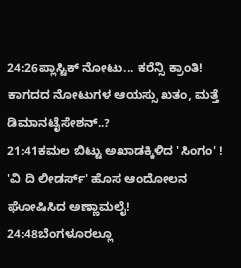24:26ಪ್ಲಾಸ್ಟಿಕ್ ನೋಟು... ಕರೆನ್ಸಿ ಕ್ರಾಂತಿ! ಕಾಗದದ ನೋಟುಗಳ ಆಯಸ್ಸು ಖತಂ, ಮತ್ತೆ ಡಿಮಾನಟೈಸೇಶನ್..?
21:41ಕಮಲ ಬಿಟ್ಟು ಅಖಾಡಕ್ಕಿಳಿದ 'ಸಿಂಗಂ' ! 'ವಿ ದಿ ಲೀಡರ್ಸ್' ಹೊಸ ಆಂದೋಲನ ಘೋಷಿಸಿದ ಅಣ್ಣಾಮಲೈ!
24:48ಬೆಂಗಳೂರಲ್ಲೂ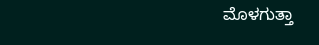ಮೊಳಗುತ್ತಾ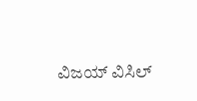ವಿಜಯ್ ವಿಸಿಲ್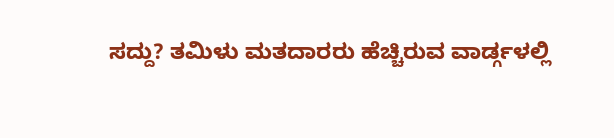ಸದ್ದು? ತಮಿಳು ಮತದಾರರು ಹೆಚ್ಚಿರುವ ವಾರ್ಡ್ಗಳಲ್ಲಿ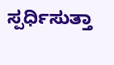ಸ್ಪರ್ಧಿಸುತ್ತಾ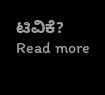ಟಿವಿಕೆ?
Read more